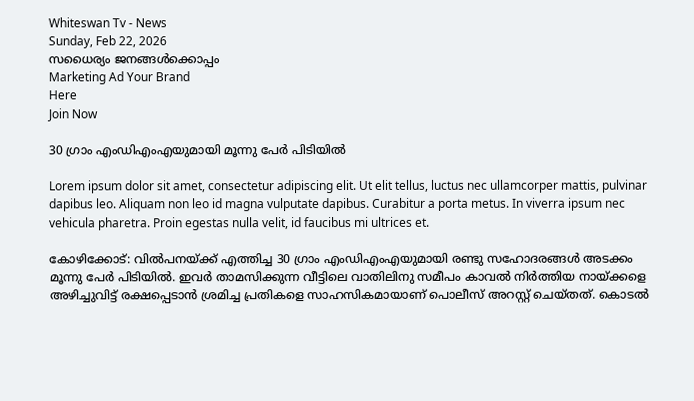Whiteswan Tv - News
Sunday, Feb 22, 2026
സധൈര്യം ജനങ്ങൾക്കൊപ്പം
Marketing Ad Your Brand
Here
Join Now

30 ഗ്രാം എംഡിഎംഎയുമായി മൂന്നു പേർ പിടിയിൽ

Lorem ipsum dolor sit amet, consectetur adipiscing elit. Ut elit tellus, luctus nec ullamcorper mattis, pulvinar dapibus leo. Aliquam non leo id magna vulputate dapibus. Curabitur a porta metus. In viverra ipsum nec vehicula pharetra. Proin egestas nulla velit, id faucibus mi ultrices et.

കോഴിക്കോട്: വിൽപനയ്ക്ക് എത്തിച്ച 30 ഗ്രാം എംഡിഎംഎയുമായി രണ്ടു സഹോദരങ്ങൾ അടക്കം മൂന്നു പേർ പിടിയിൽ. ഇവർ താമസിക്കുന്ന വീട്ടിലെ വാതിലിനു സമീപം കാവൽ നിർത്തിയ നായ്ക്കളെ അഴിച്ചുവിട്ട് രക്ഷപ്പെടാൻ ശ്രമിച്ച പ്രതികളെ സാഹസികമായാണ് പൊലീസ് അറസ്റ്റ് ചെയ്തത്. കൊടൽ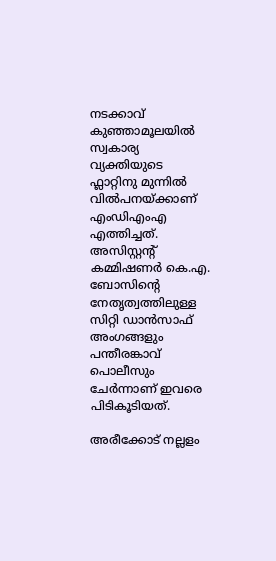നടക്കാവ് കുഞ്ഞാമൂലയിൽ സ്വകാര്യ വ്യക്തിയുടെ ഫ്ലാറ്റിനു മുന്നിൽ വിൽപനയ്ക്കാണ് എംഡിഎംഎ എത്തിച്ചത്. അസിസ്റ്റന്റ് കമ്മിഷണർ കെ.എ. ബോസിന്റെ നേതൃത്വത്തിലുള്ള സിറ്റി ഡാൻസാഫ് അംഗങ്ങളും പന്തീരങ്കാവ് പൊലീസും ചേർന്നാണ് ഇവരെ പിടികൂടിയത്.

അരീക്കോട് നല്ലളം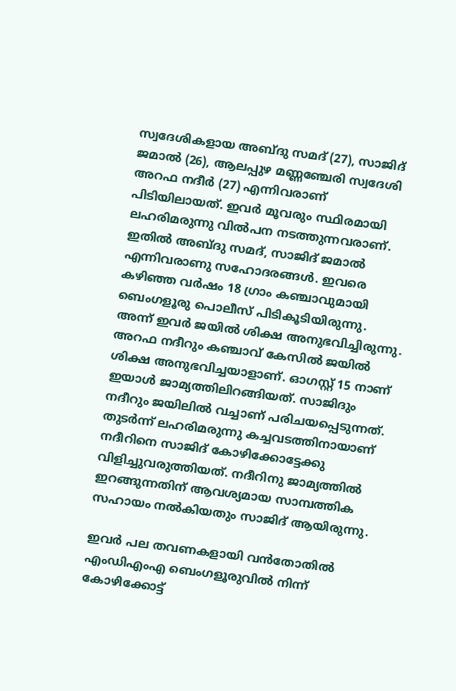സ്വദേശികളായ അബ്ദു സമദ് (27), സാജിദ് ജമാൽ (26), ആലപ്പുഴ മണ്ണഞ്ചേരി സ്വദേശി അറഫ നദീർ (27) എന്നിവരാണ് പിടിയിലായത്. ഇവർ മൂവരും സ്ഥിരമായി ലഹരിമരുന്നു വിൽപന നടത്തുന്നവരാണ്. ഇതിൽ അബ്ദു സമദ്, സാജിദ് ജമാൽ എന്നിവരാണു സഹോദരങ്ങൾ. ഇവരെ കഴിഞ്ഞ വർഷം 18 ഗ്രാം കഞ്ചാവുമായി ബെംഗളൂരു പൊലീസ് പിടികൂടിയിരുന്നു. അന്ന് ഇവർ ജയിൽ ശിക്ഷ അനുഭവിച്ചിരുന്നു. അറഫ നദീറും കഞ്ചാവ് കേസിൽ ജയിൽ ശിക്ഷ അനുഭവിച്ചയാളാണ്. ഓഗസ്റ്റ് 15 നാണ് ഇയാൾ ജാമ്യത്തിലിറങ്ങിയത്. സാജിദും നദീറും ജയിലിൽ വച്ചാണ് പരിചയപ്പെടുന്നത്. തുടർന്ന് ലഹരിമരുന്നു കച്ചവടത്തിനായാണ് നദീറിനെ സാജിദ് കോഴിക്കോട്ടേക്കു വിളിച്ചുവരുത്തിയത്. നദീറിനു ജാമ്യത്തിൽ ഇറങ്ങുന്നതിന് ആവശ്യമായ സാമ്പത്തിക സഹായം നൽകിയതും സാജിദ് ആയിരുന്നു.

ഇവർ പല തവണകളായി വൻതോതിൽ എംഡിഎംഎ ബെംഗളൂരുവിൽ നിന്ന് കോഴിക്കോട്ട്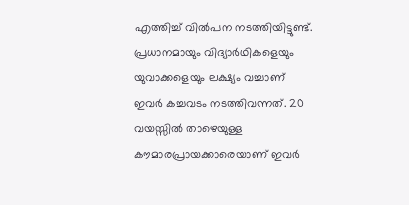എത്തിച്ച് വിൽപന നടത്തിയിട്ടുണ്ട്. പ്രധാനമായും വിദ്യാർഥികളെയും യുവാക്കളെയും ലക്ഷ്യം വച്ചാണ് ഇവർ കച്ചവടം നടത്തിവന്നത്. 20 വയസ്സിൽ താഴെയുള്ള കൗമാരപ്രായക്കാരെയാണ് ഇവർ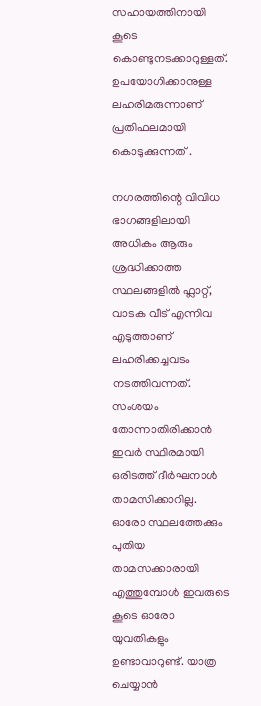സഹായത്തിനായി കൂടെ കൊണ്ടുനടക്കാറുള്ളത്. ഉപയോഗിക്കാനുള്ള ലഹരിമരുന്നാണ് പ്രതിഫലമായി കൊടുക്കുന്നത് .

നഗരത്തിന്റെ വിവിധ ഭാഗങ്ങളിലായി അധികം ആരും ശ്രദ്ധിക്കാത്ത സ്ഥലങ്ങളിൽ ഫ്ലാറ്റ്, വാടക വീട് എന്നിവ എടുത്താണ് ലഹരിക്കച്ചവടം നടത്തിവന്നത്. സംശയം തോന്നാതിരിക്കാൻ ഇവർ സ്ഥിരമായി ഒരിടത്ത് ദീർഘനാൾ താമസിക്കാറില്ല. ഓരോ സ്ഥലത്തേക്കും പുതിയ താമസക്കാരായി എത്തുമ്പോൾ ഇവരുടെ കൂടെ ഓരോ യുവതികളും ഉണ്ടാവാറുണ്ട്. യാത്ര ചെയ്യാൻ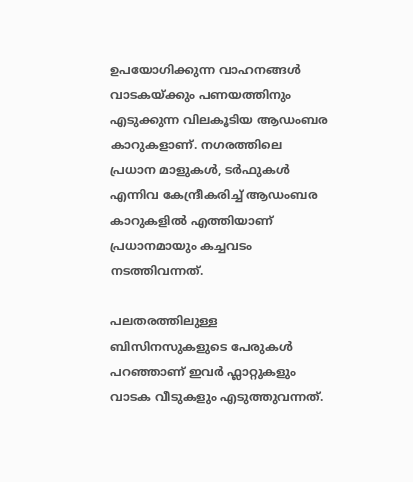ഉപയോഗിക്കുന്ന വാഹനങ്ങൾ വാടകയ്ക്കും പണയത്തിനും എടുക്കുന്ന വിലകൂടിയ ആഡംബര കാറുകളാണ്. നഗരത്തിലെ പ്രധാന മാളുകൾ, ടർഫുകൾ എന്നിവ കേന്ദ്രീകരിച്ച് ആഡംബര കാറുകളിൽ എത്തിയാണ് പ്രധാനമായും കച്ചവടം നടത്തിവന്നത്.

പലതരത്തിലുള്ള ബിസിനസുകളുടെ പേരുകൾ പറഞ്ഞാണ് ഇവർ ഫ്ലാറ്റുകളും വാടക വീടുകളും എടുത്തുവന്നത്.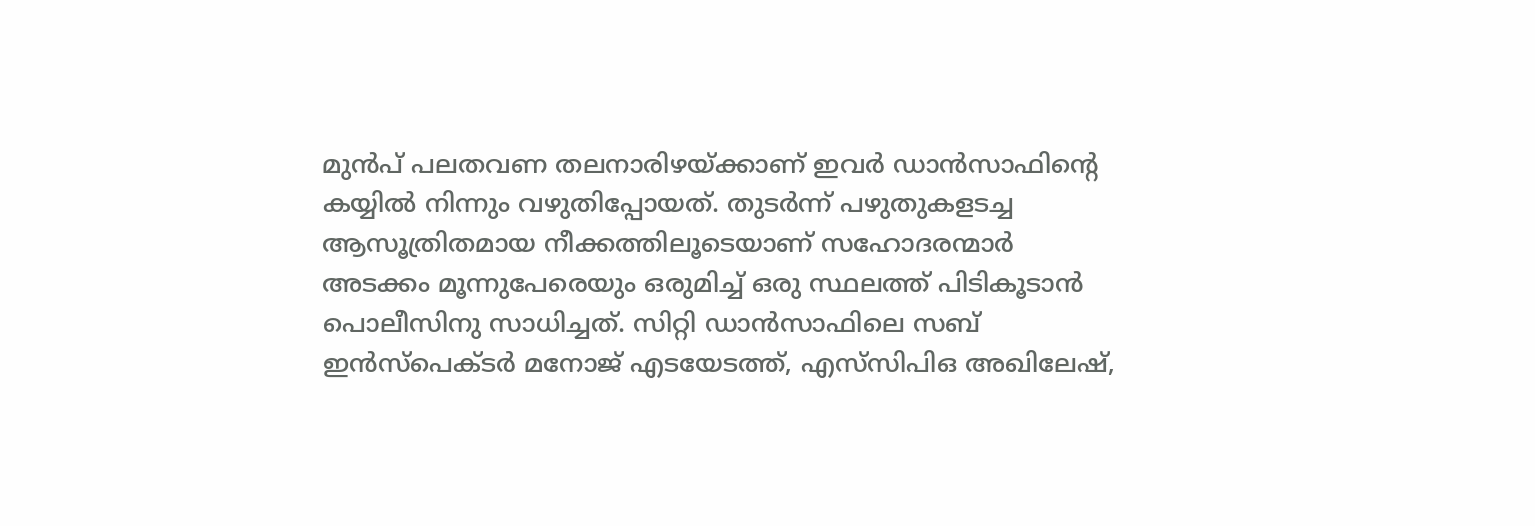മുൻപ് പലതവണ തലനാരിഴയ്ക്കാണ് ഇവർ ഡാൻസാഫിന്റെ കയ്യിൽ നിന്നും വഴുതിപ്പോയത്. തുടർന്ന് പഴുതുകളടച്ച ആസൂത്രിതമായ നീക്കത്തിലൂടെയാണ് സഹോദരന്മാർ അടക്കം മൂന്നുപേരെയും ഒരുമിച്ച് ഒരു സ്ഥലത്ത് പിടികൂടാൻ പൊലീസിനു സാധിച്ചത്. സിറ്റി ഡാൻസാഫിലെ സബ് ഇൻസ്‌പെക്ടർ മനോജ് എടയേടത്ത്, എസ്‌സിപിഒ അഖിലേഷ്,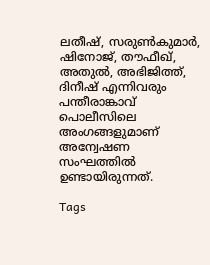ലതീഷ്, സരുൺകുമാർ, ഷിനോജ്, തൗഫീഖ്, അതുൽ, അഭിജിത്ത്, ദിനീഷ് എന്നിവരും പന്തീരാങ്കാവ് പൊലീസിലെ അംഗങ്ങളുമാണ് അന്വേഷണ സംഘത്തിൽ ഉണ്ടായിരുന്നത്.

Tags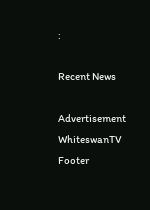:

Recent News

Advertisement
WhiteswanTV Footer